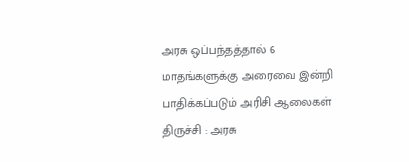அரசு ஒப்பந்தத்தால் 6 மாதங்களுக்கு அரைவை இன்றி பாதிக்கப்படும் அரிசி ஆலைகள்
திருச்சி : அரசு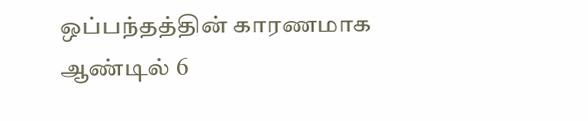ஒப்பந்தத்தின் காரணமாக ஆண்டில் 6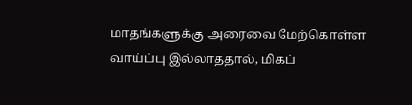மாதங்களுக்கு அரைவை மேற்கொள்ள வாய்ப்பு இல்லாததால், மிகப்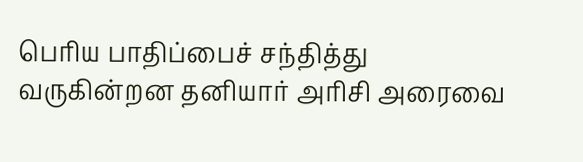பெரிய பாதிப்பைச் சந்தித்து வருகின்றன தனியார் அரிசி அரைவை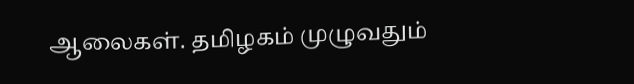ஆலைகள். தமிழகம் முழுவதும்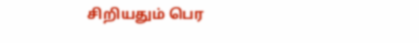சிறியதும் பெர